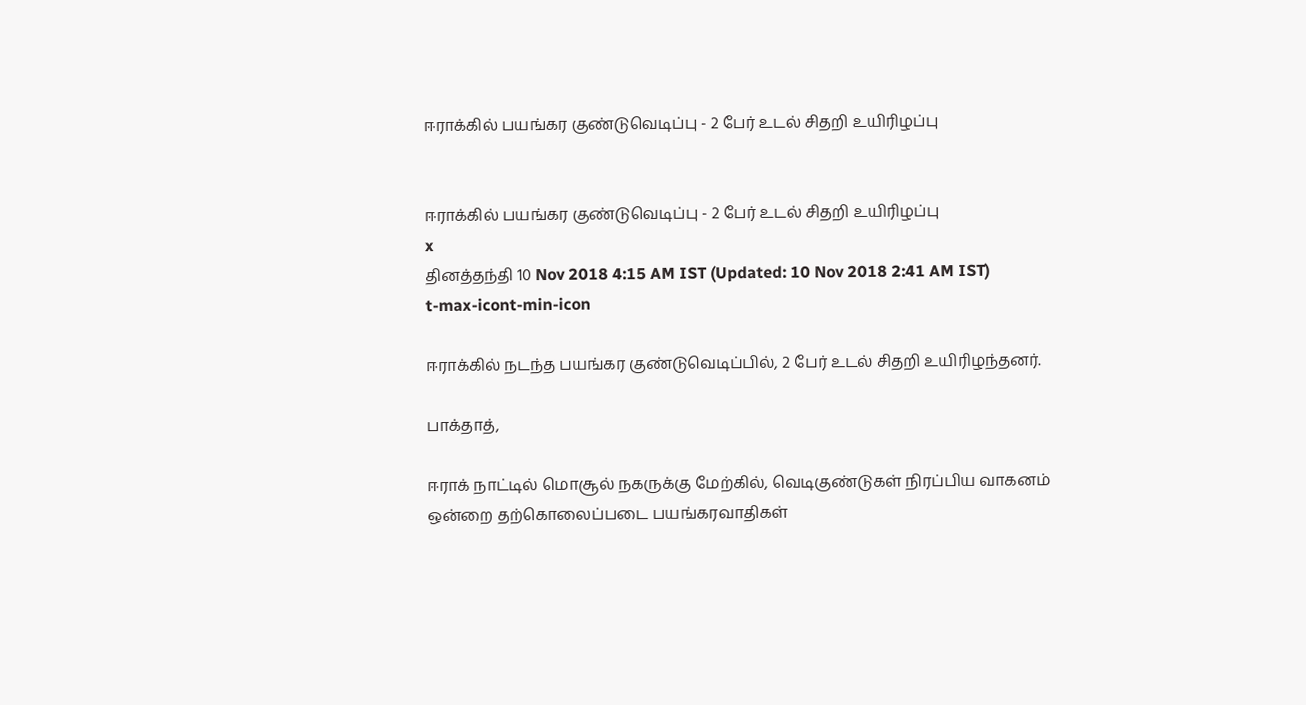ஈராக்கில் பயங்கர குண்டுவெடிப்பு - 2 பேர் உடல் சிதறி உயிரிழப்பு


ஈராக்கில் பயங்கர குண்டுவெடிப்பு - 2 பேர் உடல் சிதறி உயிரிழப்பு
x
தினத்தந்தி 10 Nov 2018 4:15 AM IST (Updated: 10 Nov 2018 2:41 AM IST)
t-max-icont-min-icon

ஈராக்கில் நடந்த பயங்கர குண்டுவெடிப்பில், 2 பேர் உடல் சிதறி உயிரிழந்தனர்.

பாக்தாத்,

ஈராக் நாட்டில் மொசூல் நகருக்கு மேற்கில், வெடிகுண்டுகள் நிரப்பிய வாகனம் ஒன்றை தற்கொலைப்படை பயங்கரவாதிகள்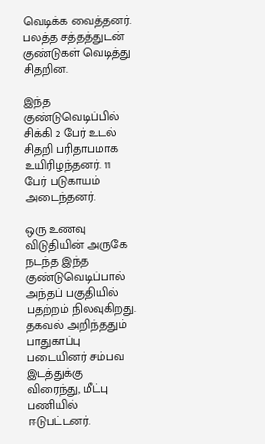வெடிக்க வைத்தனர். பலத்த சத்தத்துடன் குண்டுகள் வெடித்து சிதறின.

இந்த குண்டுவெடிப்பில் சிக்கி 2 பேர் உடல் சிதறி பரிதாபமாக உயிரிழந்தனர். 11 பேர் படுகாயம் அடைந்தனர்.

ஒரு உணவு விடுதியின் அருகே நடந்த இந்த குண்டுவெடிப்பால் அந்தப் பகுதியில் பதற்றம் நிலவுகிறது. தகவல் அறிந்ததும் பாதுகாப்பு படையினர் சம்பவ இடத்துக்கு விரைந்து, மீட்பு பணியில் ஈடுபட்டனர்.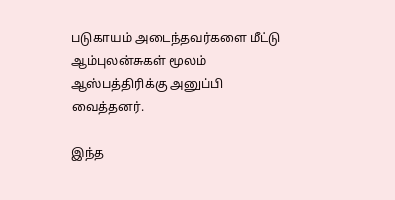படுகாயம் அடைந்தவர்களை மீட்டு ஆம்புலன்சுகள் மூலம் ஆஸ்பத்திரிக்கு அனுப்பி வைத்தனர்.

இந்த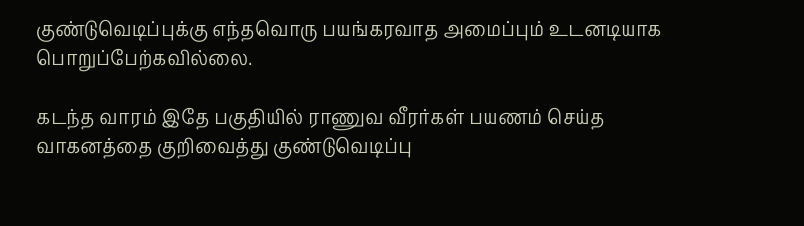குண்டுவெடிப்புக்கு எந்தவொரு பயங்கரவாத அமைப்பும் உடனடியாக பொறுப்பேற்கவில்லை.

கடந்த வாரம் இதே பகுதியில் ராணுவ வீரர்கள் பயணம் செய்த வாகனத்தை குறிவைத்து குண்டுவெடிப்பு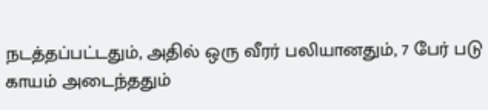நடத்தப்பட்டதும், அதில் ஒரு வீரர் பலியானதும், 7 பேர் படு காயம் அடைந்ததும்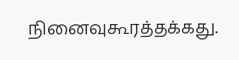நினைவுகூரத்தக்கது.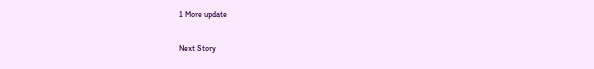1 More update

Next Story